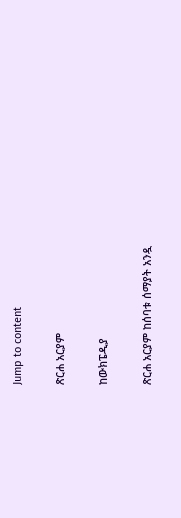Jump to content

ጽርሐ አርያም

ከውክፔዲያ

ጽርሐ አርያም ከሰባቱ ሰማያት አንዷ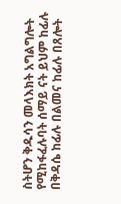ስትሆን ቅዱሳን መላእክት አግልግሎት የሚከፋፈሉባት ሰማይ ናት ይህም ከፊሉ በቅዳሴ ከፊሉ በልመና ከፊሉ በጸሎት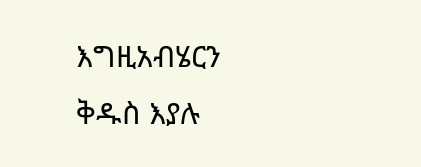እግዚአብሄርን ቅዱስ እያሉ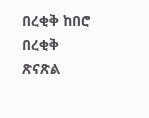በረቂቅ ከበሮ በረቂቅ ጽናጽል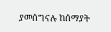ያመሰግናሉ ከሰማያት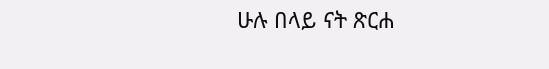ሁሉ በላይ ናት ጽርሐ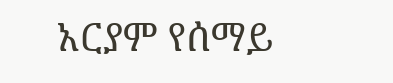አርያም የሰማይ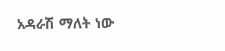አዳራሽ ማለት ነው